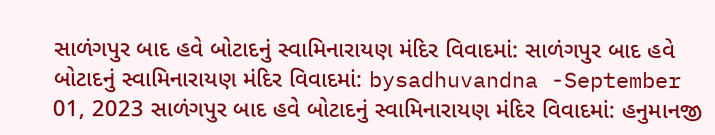સાળંગપુર બાદ હવે બોટાદનું સ્વામિનારાયણ મંદિર વિવાદમાં: સાળંગપુર બાદ હવે બોટાદનું સ્વામિનારાયણ મંદિર વિવાદમાં: bysadhuvandna -September 01, 2023 સાળંગપુર બાદ હવે બોટાદનું સ્વામિનારાયણ મંદિર વિવાદમાં: હનુમાનજી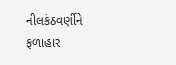નીલકંઠવર્ણીને ફળાહાર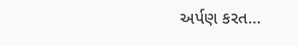અર્પણ કરત…